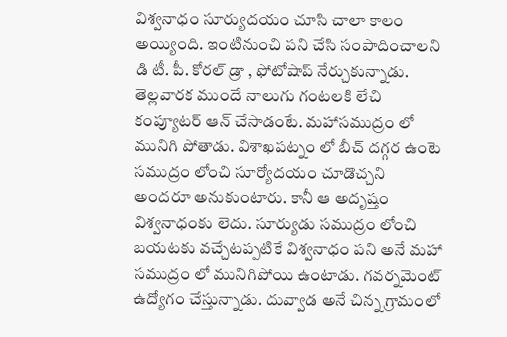విశ్వనాధం సూర్యుదయం చూసి చాలా కాలం అయ్యింది. ఇంటినుంచి పని చేసి సంపాదించాలని డి టీ. పీ. కోరల్ డ్రా , ఫోటోషాప్ నేర్చుకున్నాడు. తెల్లవారక ముందే నాలుగు గంటలకి లేచి కంప్యూటర్ ఆన్ చేసాడంటే. మహాసముద్రం లో మునిగి పోతాడు. విశాఖపట్నం లో బీచ్ దగ్గర ఉంటె సముద్రం లోంచి సూర్యోదయం చూడొచ్చని అందరూ అనుకుంటారు. కానీ ఆ అదృష్తం విశ్వనాధంకు లెదు. సూర్యుడు సముద్రం లోంచి బయటకు వచ్చేటప్పటికే విశ్వనాధం పని అనే మహా సముద్రం లో మునిగిపోయి ఉంటాడు. గవర్నమెంట్ ఉద్యోగం చేస్తున్నాడు. దువ్వాడ అనే చిన్న గ్రామంలో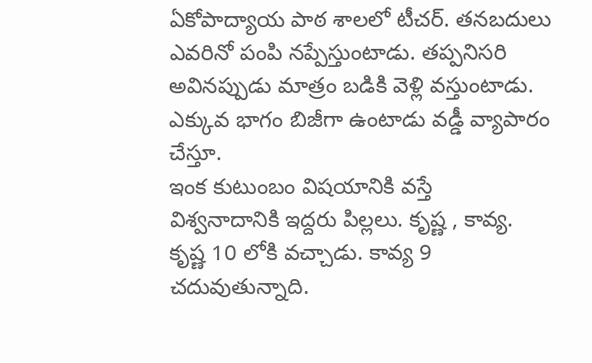ఏకోపాద్యాయ పాఠ శాలలో టీచర్. తనబదులు ఎవరినో పంపి నప్పేస్తుంటాడు. తప్పనిసరి అవినప్పుడు మాత్రం బడికి వెళ్లి వస్తుంటాడు. ఎక్కువ భాగం బిజీగా ఉంటాడు వడ్డీ వ్యాపారం చేస్తూ.
ఇంక కుటుంబం విషయానికి వస్తే
విశ్వనాదానికి ఇద్దరు పిల్లలు. కృష్ణ , కావ్య. కృష్ణ 10 లోకి వచ్చాడు. కావ్య 9 చదువుతున్నాది.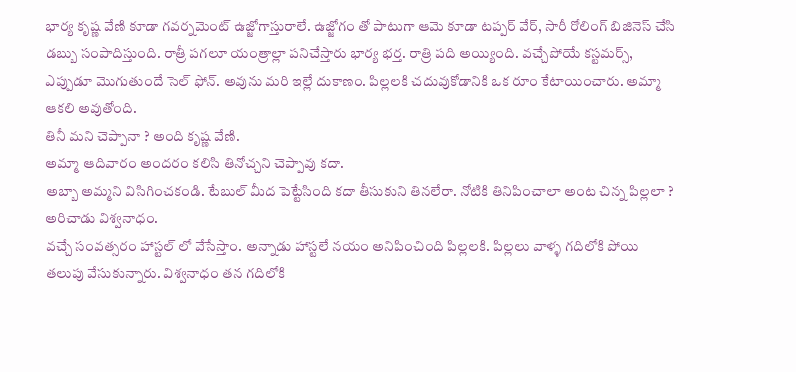భార్య కృష్ణ వేణి కూడా గవర్నమెంట్ ఉజ్జోగాస్తురాలే. ఉజ్జోగం తో పాటుగా ఆమె కూడా టప్పర్ వేర్, సారీ రోలింగ్ బిజినెస్ చేసి డబ్బు సంపాదిస్తుంది. రాత్రీ పగలూ యంత్రాల్లా పనిచేస్తారు భార్య భర్త. రాత్రి పది అయ్యింది. వచ్చేపోయే కస్టమర్స్, ఎప్పుడూ మొగుతుందే సెల్ ఫోన్. అవును మరి ఇల్లే దుకాణం. పిల్లలకి చదువుకోడానికి ఒక రూం కేటాయించారు. అమ్మా ఆకలి అవుతోంది.
తినీ మని చెప్పానా ? అంది కృష్ణ వేణి.
అమ్మా ఆదివారం అందరం కలిసి తినోచ్చని చెప్పావు కదా.
అబ్బా అమ్మని విసిగించకండి. టేబుల్ మీద పెట్టేసింది కదా తీసుకుని తినలేరా. నోటికి తినిపించాలా అంట చిన్న పిల్లలా ? అరిచాడు విశ్వనాధం.
వచ్చే సంవత్సరం హాస్టల్ లో వేసేస్తాం. అన్నాడు హాస్టలే నయం అనిపించింది పిల్లలకి. పిల్లలు వాళ్ళ గదిలోకి పోయి తలుపు వేసుకున్నారు. విశ్వనాధం తన గదిలోకి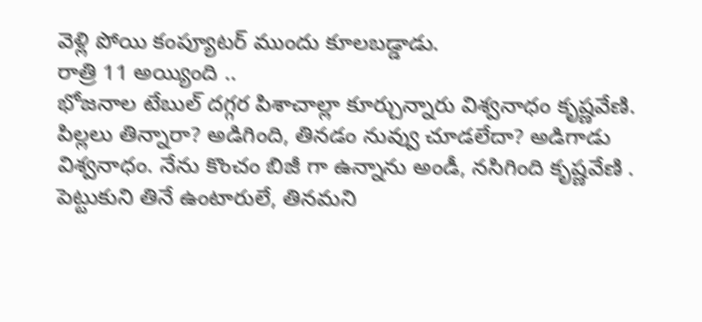వెళ్లి పోయి కంప్యూటర్ ముందు కూలబడ్డాడు.
రాత్రి 11 అయ్యింది ..
భోజనాల టేబుల్ దగ్గర పిశాచాల్లా కూర్చున్నారు విశ్వనాధం కృష్ణవేణి. పిల్లలు తిన్నారా? అడిగింది, తినడం నువ్వు చూడలేదా? అడిగాడు విశ్వనాధం. నేను కొంచం బిజీ గా ఉన్నాను అండీ, నసిగింది కృష్ణవేణి . పెట్టుకుని తినే ఉంటారులే, తినమని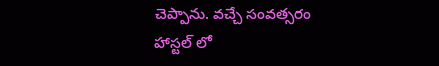చెప్పాను. వచ్చే సంవత్సరం హాస్టల్ లో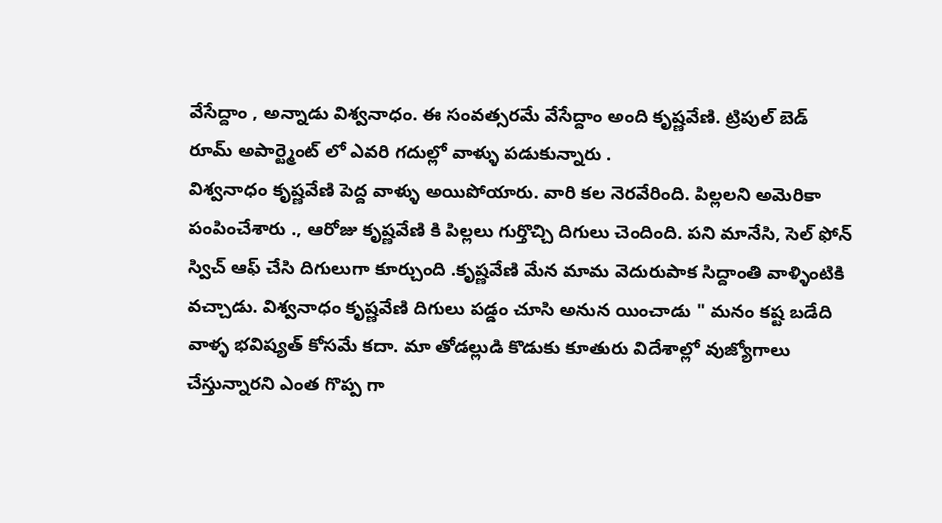వేసేద్దాం , అన్నాడు విశ్వనాధం. ఈ సంవత్సరమే వేసేద్దాం అంది కృష్ణవేణి. ట్రిపుల్ బెడ్ రూమ్ అపార్ట్మెంట్ లో ఎవరి గదుల్లో వాళ్ళు పడుకున్నారు .
విశ్వనాధం కృష్ణవేణి పెద్ద వాళ్ళు అయిపోయారు. వారి కల నెరవేరింది. పిల్లలని అమెరికా పంపించేశారు ., ఆరోజు కృష్ణవేణి కి పిల్లలు గుర్తొచ్చి దిగులు చెందింది. పని మానేసి, సెల్ ఫోన్ స్విచ్ ఆఫ్ చేసి దిగులుగా కూర్చుంది .కృష్ణవేణి మేన మామ వెదురుపాక సిద్దాంతి వాళ్ళింటికి వచ్చాడు. విశ్వనాధం కృష్ణవేణి దిగులు పడ్డం చూసి అనున యించాడు " మనం కష్ట బడేది వాళ్ళ భవిష్యత్ కోసమే కదా. మా తోడల్లుడి కొడుకు కూతురు విదేశాల్లో వుజ్యోగాలు చేస్తున్నారని ఎంత గొప్ప గా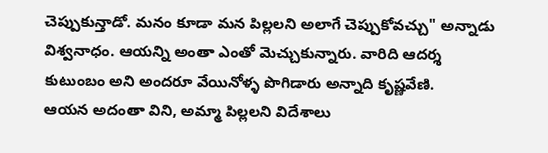చెప్పుకున్తాడో. మనం కూడా మన పిల్లలని అలాగే చెప్పుకోవచ్చు" అన్నాడు విశ్వనాధం. ఆయన్ని అంతా ఎంతో మెచ్చుకున్నారు. వారిది ఆదర్శ కుటుంబం అని అందరూ వేయినోళ్ళ పొగిడారు అన్నాది కృష్ణవేణి.
ఆయన అదంతా విని, అమ్మా పిల్లలని విదేశాలు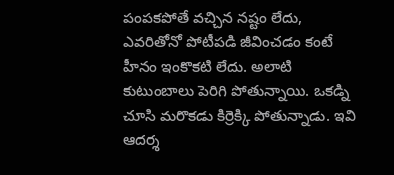పంపకపోతే వచ్చిన నష్టం లేదు, ఎవరితోనో పోటీపడి జీవించడం కంటే హీనం ఇంకొకటి లేదు. అలాటి కుటుంబాలు పెరిగి పోతున్నాయి. ఒకడ్ని చూసి మరొకడు కిర్రెక్కి పోతున్నాడు. ఇవి ఆదర్శ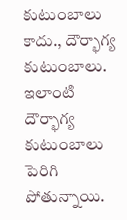కుటుంబాలు కాదు., దౌర్భాగ్య కుటుంబాలు. ఇలాంటి దౌర్భాగ్య కుటుంబాలు పెరిగి పోతున్నాయి.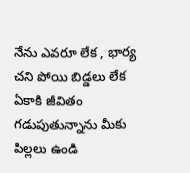నేను ఎవరూ లేక , భార్య చని పోయి బిడ్డలు లేక ఏకాకి జీవితం గడుపుతున్నాను మీకు పిల్లలు ఉండి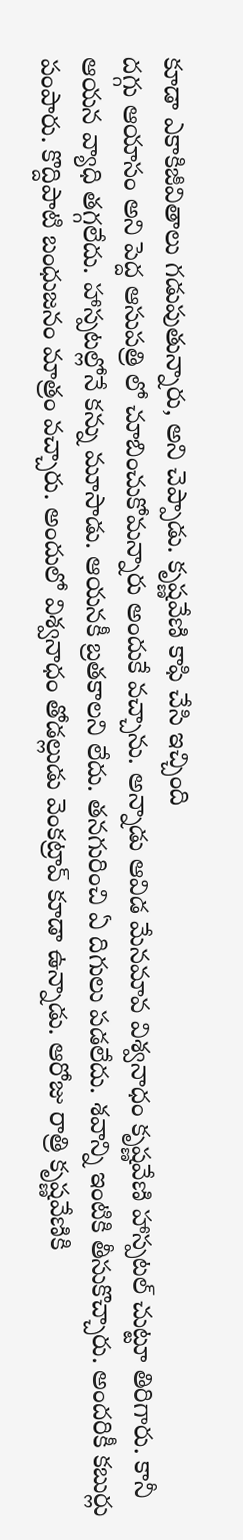కూడా ఎకాకిజీవితాలు గడుపుతున్నారు, అని చెప్పాడు. కృష్ణవేణి కాఫి చేసి ఇచ్చింది
దగ్గు ఆయాసం అని పెద్ద ఆసుపత్రి లో చూబించుకోమన్నారు అందుకే వచ్చాను. అన్నాడు ఆవిడ మేనమావ విశ్వనాధం కృష్ణవేణి హాస్పటల్ చుట్టూ తిరిగారు. కానీ ఆయన వ్యాధి తగ్గలేదు. హాస్పటల్లోనే కన్ను మూసాడు. ఆయనకీ బ్రతకాలని లేదు. తనగురించి ఏ దిగులు పడలేదు. శవాన్ని ఇంటికి తీసుకొచ్చారు. అందరికీ కబుర్లు పంపారు. కొద్దిపాటి బంధుజనం మాత్రం వచ్చారు. అందులో విశ్వనాధం తోడల్లుడు వెంకట్రావ్ కూడా ఉన్నాడు. ఆరోజు రాత్రి కృష్ణవేణికి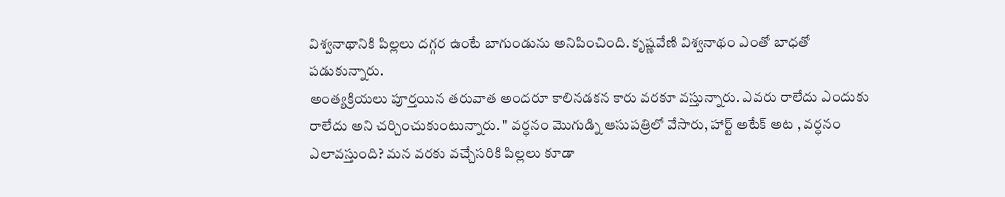విశ్వనాథానికి పిల్లలు దగ్గర ఉంటే బాగుండును అనిపించింది. కృష్ణవేణి విశ్వనాథం ఎంతో బాధతో పడుకున్నారు.
అంత్యక్రియలు పూర్తయిన తరువాత అందరూ కాలినడకన కారు వరకూ వస్తున్నారు. ఎవరు రాలేదు ఎందుకు రాలేదు అని చర్చించుకుంటున్నారు. " వర్ధనం మొగుడ్ని ఆసుపత్రిలో వేసారు, హార్ట్ అటేక్ అట , వర్ధనం ఎలావస్తుంది? మన వరకు వచ్చేసరికి పిల్లలు కూడా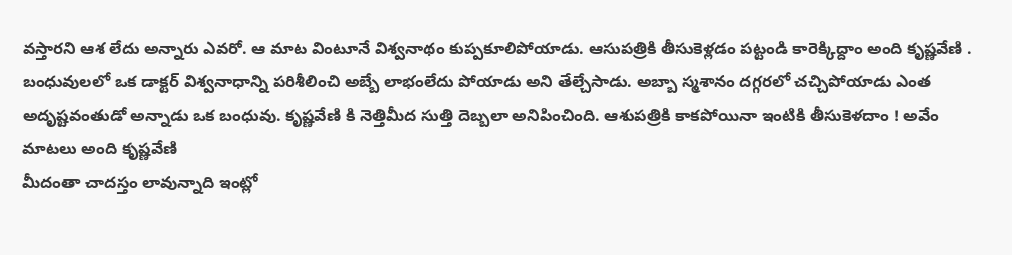వస్తారని ఆశ లేదు అన్నారు ఎవరో. ఆ మాట వింటూనే విశ్వనాథం కుప్పకూలిపోయాడు. ఆసుపత్రికి తీసుకెళ్లడం పట్టండి కారెక్కిద్దాం అంది కృష్ణవేణి . బంధువులలో ఒక డాక్టర్ విశ్వనాధాన్ని పరిశీలించి అబ్బే లాభంలేదు పోయాడు అని తేల్చేసాడు. అబ్బా స్మశానం దగ్గరలో చచ్చిపోయాడు ఎంత అదృష్టవంతుడో అన్నాడు ఒక బంధువు. కృష్ణవేణి కి నెత్తిమీద సుత్తి దెబ్బలా అనిపించింది. ఆశుపత్రికి కాకపోయినా ఇంటికి తీసుకెళదాం ! అవేం మాటలు అంది కృష్ణవేణి
మీదంతా చాదస్తం లావున్నాది ఇంట్లో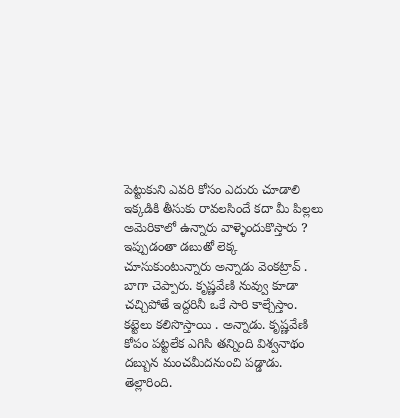పెట్టుకుని ఎవరి కోసం ఎదురు చూడాలి ఇక్కడికి తీసుకు రావలసిందే కదా మీ పిల్లలు అమెరికాలో ఉన్నారు వాళ్ళెందుకొస్తారు ? ఇప్పుడంతా డబుతో లెక్క చూసుకుంటున్నారు అన్నాడు వెంకట్రావ్ . బాగా చెప్పారు. కృష్ణవేణి నువ్వు కూడా చచ్చిపోతే ఇద్దరినీ ఒకే సారి కాల్చేస్తాం. కట్టెలు కలిసొస్తాయి . అన్నాడు. కృష్ణవేణి కోపం పట్టలేక ఎగిసి తన్నింది విశ్వనాథం దబ్బున మంచమీదనుంచి పడ్డాడు. తెల్లారింది.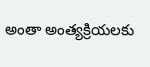అంతా అంత్యక్రియలకు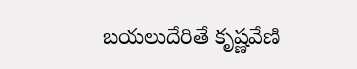బయలుదేరితే కృష్ణవేణి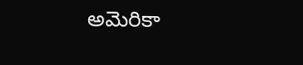అమెరికా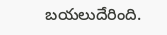బయలుదేరింది.